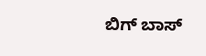ಬಿಗ್ ಬಾಸ್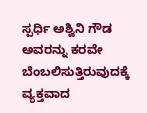ಸ್ಪರ್ಧಿ ಅಶ್ವಿನಿ ಗೌಡ ಅವರನ್ನು ಕರವೇ ಬೆಂಬಲಿಸುತ್ತಿರುವುದಕ್ಕೆ ವ್ಯಕ್ತವಾದ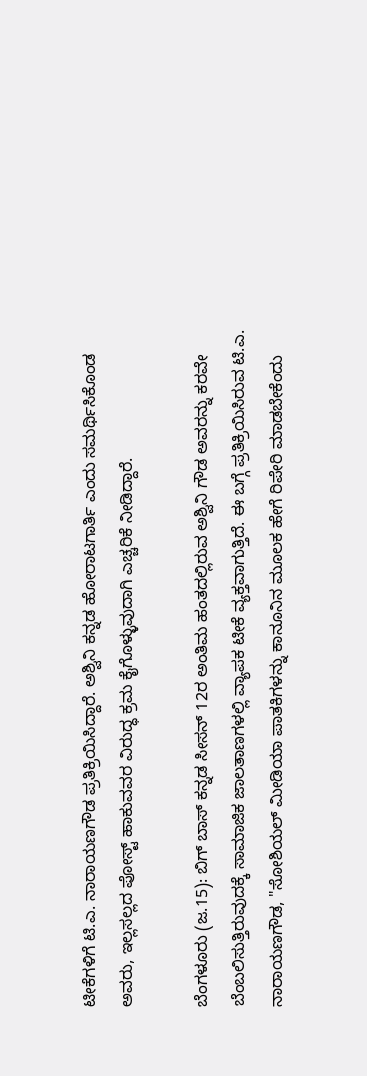ಟೀಕೆಗಳಿಗೆ ಟಿ.ಎ. ನಾರಾಯಣಗೌಡ ಪ್ರತಿಕ್ರಿಯಿಸಿದ್ದಾರೆ. ಅಶ್ವಿನಿ ಕನ್ನಡ ಹೋರಾಟಗಾರ್ತಿ ಎಂದು ಸಮರ್ಥಿಸಿಕೊಂಡ ಅವರು, ಇಲ್ಲಸಲ್ಲದ ಪೋಸ್ಟ್ ಹಾಕುವವರ ವಿರುದ್ಧ ಕ್ರಮ ಕೈಗೊಳ್ಳುವುದಾಗಿ ಎಚ್ಚರಿಕೆ ನೀಡಿದ್ದಾರೆ.

ಬೆಂಗಳೂರು (ಜ.15): ಬಿಗ್ ಬಾಸ್ ಕನ್ನಡ ಸೀಸನ್ 12ರ ಅಂತಿಮ ಹಂತದಲ್ಲಿರುವ ಅಶ್ವಿನಿ ಗೌಡ ಅವರನ್ನು ಕರವೇ ಬೆಂಬಲಿಸುತ್ತಿರುವುದಕ್ಕೆ ಸಾಮಾಜಿಕ ಜಾಲತಾಣಗಳಲ್ಲಿ ವ್ಯಾಪಕ ಟೀಕೆ ವ್ಯಕ್ತವಾಗುತ್ತಿದೆ. ಈ ಬಗ್ಗೆ ಪ್ರತಿಕ್ರಿಯಿಸಿರುವ ಟಿ.ಎ. ನಾರಾಯಣಗೌಡ, "ಸೋಶಿಯಲ್ ಮೀಡಿಯಾ ಪಾತಕಿಗಳನ್ನು ಕಾನೂನಿನ ಮೂಲಕ ಹೇಗೆ ರಿಪೇರಿ ಮಾಡಬೇಕೆಂದು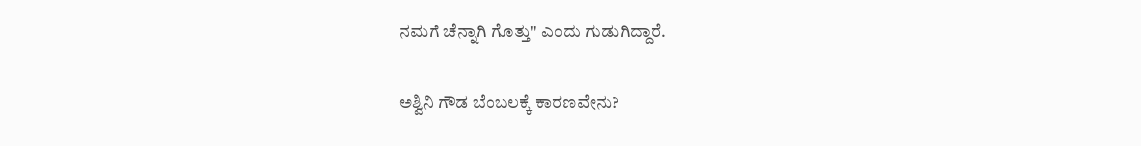ನಮಗೆ ಚೆನ್ನಾಗಿ ಗೊತ್ತು" ಎಂದು ಗುಡುಗಿದ್ದಾರೆ.

ಅಶ್ವಿನಿ ಗೌಡ ಬೆಂಬಲಕ್ಕೆ ಕಾರಣವೇನು?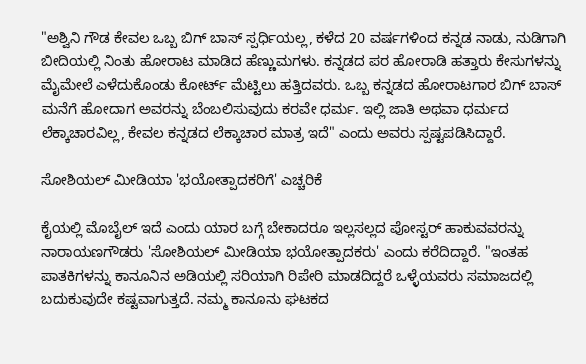"ಅಶ್ವಿನಿ ಗೌಡ ಕೇವಲ ಒಬ್ಬ ಬಿಗ್ ಬಾಸ್ ಸ್ಪರ್ಧಿಯಲ್ಲ, ಕಳೆದ 20 ವರ್ಷಗಳಿಂದ ಕನ್ನಡ ನಾಡು, ನುಡಿಗಾಗಿ ಬೀದಿಯಲ್ಲಿ ನಿಂತು ಹೋರಾಟ ಮಾಡಿದ ಹೆಣ್ಣುಮಗಳು. ಕನ್ನಡದ ಪರ ಹೋರಾಡಿ ಹತ್ತಾರು ಕೇಸುಗಳನ್ನು ಮೈಮೇಲೆ ಎಳೆದುಕೊಂಡು ಕೋರ್ಟ್ ಮೆಟ್ಟಿಲು ಹತ್ತಿದವರು. ಒಬ್ಬ ಕನ್ನಡದ ಹೋರಾಟಗಾರ ಬಿಗ್ ಬಾಸ್ ಮನೆಗೆ ಹೋದಾಗ ಅವರನ್ನು ಬೆಂಬಲಿಸುವುದು ಕರವೇ ಧರ್ಮ. ಇಲ್ಲಿ ಜಾತಿ ಅಥವಾ ಧರ್ಮದ ಲೆಕ್ಕಾಚಾರವಿಲ್ಲ, ಕೇವಲ ಕನ್ನಡದ ಲೆಕ್ಕಾಚಾರ ಮಾತ್ರ ಇದೆ" ಎಂದು ಅವರು ಸ್ಪಷ್ಟಪಡಿಸಿದ್ದಾರೆ.

ಸೋಶಿಯಲ್ ಮೀಡಿಯಾ 'ಭಯೋತ್ಪಾದಕರಿಗೆ' ಎಚ್ಚರಿಕೆ

ಕೈಯಲ್ಲಿ ಮೊಬೈಲ್ ಇದೆ ಎಂದು ಯಾರ ಬಗ್ಗೆ ಬೇಕಾದರೂ ಇಲ್ಲಸಲ್ಲದ ಪೋಸ್ಟರ್ ಹಾಕುವವರನ್ನು ನಾರಾಯಣಗೌಡರು 'ಸೋಶಿಯಲ್ ಮೀಡಿಯಾ ಭಯೋತ್ಪಾದಕರು' ಎಂದು ಕರೆದಿದ್ದಾರೆ. "ಇಂತಹ ಪಾತಕಿಗಳನ್ನು ಕಾನೂನಿನ ಅಡಿಯಲ್ಲಿ ಸರಿಯಾಗಿ ರಿಪೇರಿ ಮಾಡದಿದ್ದರೆ ಒಳ್ಳೆಯವರು ಸಮಾಜದಲ್ಲಿ ಬದುಕುವುದೇ ಕಷ್ಟವಾಗುತ್ತದೆ. ನಮ್ಮ ಕಾನೂನು ಘಟಕದ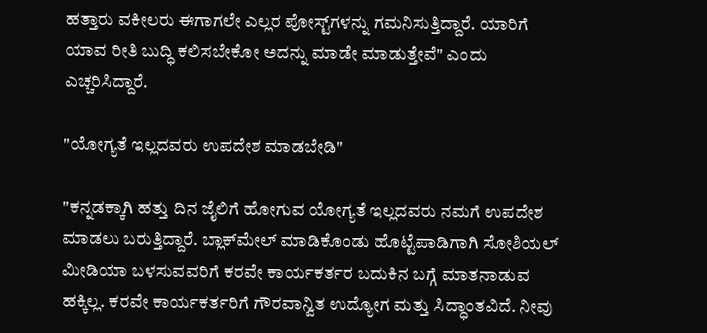ಹತ್ತಾರು ವಕೀಲರು ಈಗಾಗಲೇ ಎಲ್ಲರ ಪೋಸ್ಟ್‌ಗಳನ್ನು ಗಮನಿಸುತ್ತಿದ್ದಾರೆ. ಯಾರಿಗೆ ಯಾವ ರೀತಿ ಬುದ್ಧಿ ಕಲಿಸಬೇಕೋ ಅದನ್ನು ಮಾಡೇ ಮಾಡುತ್ತೇವೆ" ಎಂದು ಎಚ್ಚರಿಸಿದ್ದಾರೆ.

"ಯೋಗ್ಯತೆ ಇಲ್ಲದವರು ಉಪದೇಶ ಮಾಡಬೇಡಿ"

"ಕನ್ನಡಕ್ಕಾಗಿ ಹತ್ತು ದಿನ ಜೈಲಿಗೆ ಹೋಗುವ ಯೋಗ್ಯತೆ ಇಲ್ಲದವರು ನಮಗೆ ಉಪದೇಶ ಮಾಡಲು ಬರುತ್ತಿದ್ದಾರೆ. ಬ್ಲಾಕ್‌ಮೇಲ್ ಮಾಡಿಕೊಂಡು ಹೊಟ್ಟೆಪಾಡಿಗಾಗಿ ಸೋಶಿಯಲ್ ಮೀಡಿಯಾ ಬಳಸುವವರಿಗೆ ಕರವೇ ಕಾರ್ಯಕರ್ತರ ಬದುಕಿನ ಬಗ್ಗೆ ಮಾತನಾಡುವ ಹಕ್ಕಿಲ್ಲ. ಕರವೇ ಕಾರ್ಯಕರ್ತರಿಗೆ ಗೌರವಾನ್ವಿತ ಉದ್ಯೋಗ ಮತ್ತು ಸಿದ್ಧಾಂತವಿದೆ. ನೀವು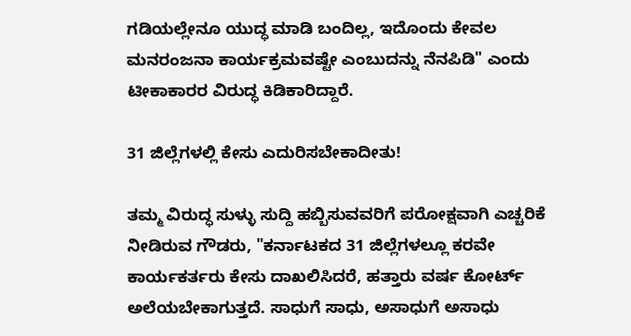ಗಡಿಯಲ್ಲೇನೂ ಯುದ್ಧ ಮಾಡಿ ಬಂದಿಲ್ಲ, ಇದೊಂದು ಕೇವಲ ಮನರಂಜನಾ ಕಾರ್ಯಕ್ರಮವಷ್ಟೇ ಎಂಬುದನ್ನು ನೆನಪಿಡಿ" ಎಂದು ಟೀಕಾಕಾರರ ವಿರುದ್ಧ ಕಿಡಿಕಾರಿದ್ದಾರೆ.

31 ಜಿಲ್ಲೆಗಳಲ್ಲಿ ಕೇಸು ಎದುರಿಸಬೇಕಾದೀತು!

ತಮ್ಮ ವಿರುದ್ಧ ಸುಳ್ಳು ಸುದ್ದಿ ಹಬ್ಬಿಸುವವರಿಗೆ ಪರೋಕ್ಷವಾಗಿ ಎಚ್ಚರಿಕೆ ನೀಡಿರುವ ಗೌಡರು, "ಕರ್ನಾಟಕದ 31 ಜಿಲ್ಲೆಗಳಲ್ಲೂ ಕರವೇ ಕಾರ್ಯಕರ್ತರು ಕೇಸು ದಾಖಲಿಸಿದರೆ, ಹತ್ತಾರು ವರ್ಷ ಕೋರ್ಟ್ ಅಲೆಯಬೇಕಾಗುತ್ತದೆ. ಸಾಧುಗೆ ಸಾಧು, ಅಸಾಧುಗೆ ಅಸಾಧು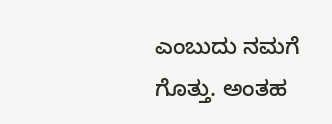ಎಂಬುದು ನಮಗೆ ಗೊತ್ತು. ಅಂತಹ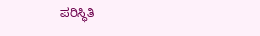ಪರಿಸ್ಥಿತಿ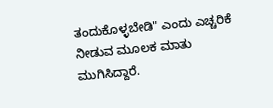ತಂದುಕೊಳ್ಳಬೇಡಿ" ಎಂದು ಎಚ್ಚರಿಕೆ ನೀಡುವ ಮೂಲಕ ಮಾತು ಮುಗಿಸಿದ್ದಾರೆ.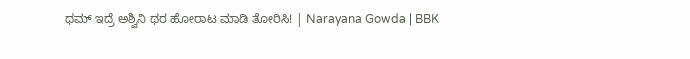ಧಮ್‌ ಇದ್ರೆ ಅಶ್ವಿನಿ ಥರ ಹೋರಾಟ ಮಾಡಿ ತೋರಿಸಿ! | Narayana Gowda | BBK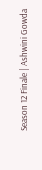Season 12 Finale | Ashwini Gowda